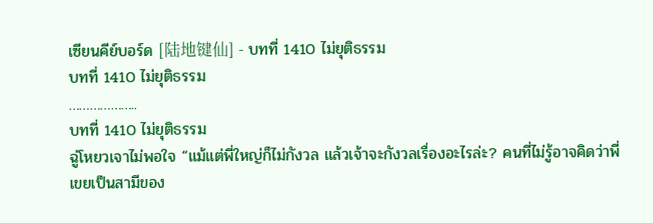เซียนคีย์บอร์ด [陆地键仙] - บทที่ 1410 ไม่ยุติธรรม
บทที่ 1410 ไม่ยุติธรรม
………………..
บทที่ 1410 ไม่ยุติธรรม
ฉู่โหยวเจาไม่พอใจ “แม้แต่พี่ใหญ่ก็ไม่กังวล แล้วเจ้าจะกังวลเรื่องอะไรล่ะ? คนที่ไม่รู้อาจคิดว่าพี่เขยเป็นสามีของ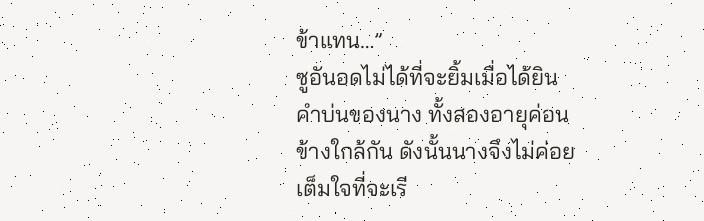ข้าแทน…”
ซูอันอดไม่ได้ที่จะยิ้มเมื่อได้ยินคำบ่นของนาง ทั้งสองอายุค่อนข้างใกล้กัน ดังนั้นนางจึงไม่ค่อยเต็มใจที่จะเรี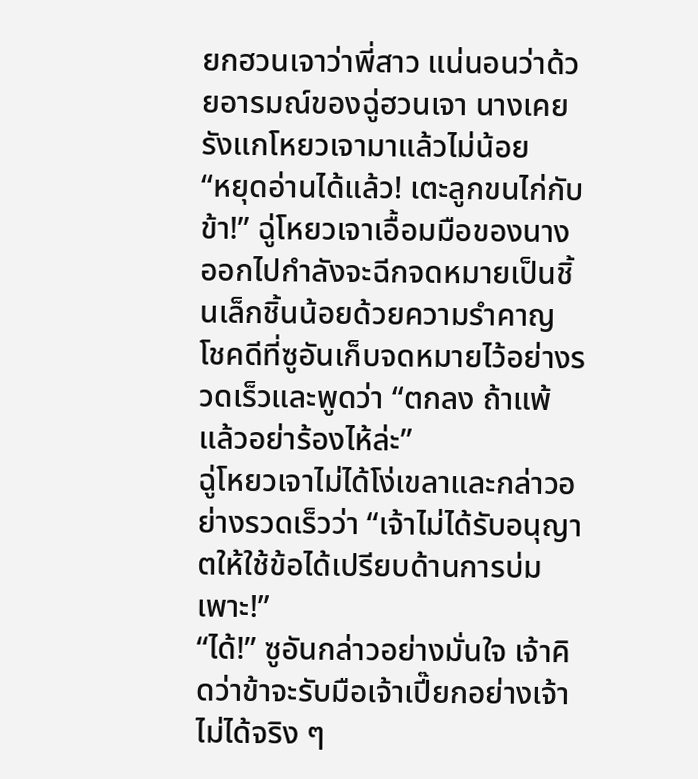ยกฮวนเจาว่าพี่สาว แน่นอนว่าด้วยอารมณ์ของฉู่ฮวนเจา นางเคยรังแกโหยวเจามาแล้วไม่น้อย
“หยุดอ่านได้แล้ว! เตะลูกขนไก่กับข้า!” ฉู่โหยวเจาเอื้อมมือของนางออกไปกำลังจะฉีกจดหมายเป็นชิ้นเล็กชิ้นน้อยด้วยความรำคาญ
โชคดีที่ซูอันเก็บจดหมายไว้อย่างรวดเร็วและพูดว่า “ตกลง ถ้าแพ้แล้วอย่าร้องไห้ล่ะ”
ฉู่โหยวเจาไม่ได้โง่เขลาและกล่าวอย่างรวดเร็วว่า “เจ้าไม่ได้รับอนุญาตให้ใช้ข้อได้เปรียบด้านการบ่มเพาะ!”
“ได้!” ซูอันกล่าวอย่างมั่นใจ เจ้าคิดว่าข้าจะรับมือเจ้าเปี๊ยกอย่างเจ้าไม่ได้จริง ๆ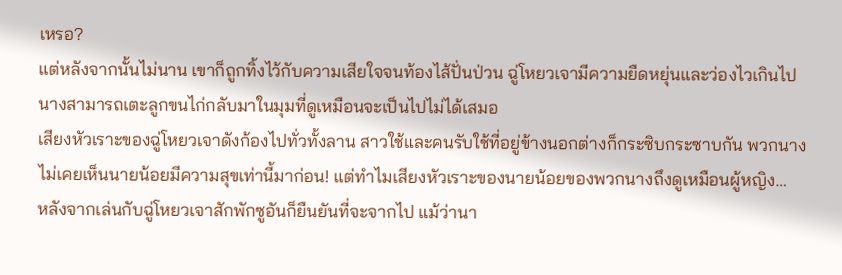เหรอ?
แต่หลังจากนั้นไม่นาน เขาก็ถูกทิ้งไว้กับความเสียใจจนท้องไส้ปั่นป่วน ฉู่โหยวเจามีความยืดหยุ่นและว่องไวเกินไป นางสามารถเตะลูกขนไก่กลับมาในมุมที่ดูเหมือนจะเป็นไปไม่ได้เสมอ
เสียงหัวเราะของฉู่โหยวเจาดังก้องไปทั่วทั้งลาน สาวใช้และคนรับใช้ที่อยู่ข้างนอกต่างก็กระซิบกระซาบกัน พวกนางไม่เคยเห็นนายน้อยมีความสุขเท่านี้มาก่อน! แต่ทำไมเสียงหัวเราะของนายน้อยของพวกนางถึงดูเหมือนผู้หญิง…
หลังจากเล่นกับฉู่โหยวเจาสักพักซูอันก็ยืนยันที่จะจากไป แม้ว่านา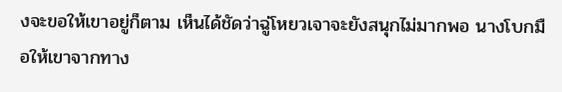งจะขอให้เขาอยู่ก็ตาม เห็นได้ชัดว่าฉู่โหยวเจาจะยังสนุกไม่มากพอ นางโบกมือให้เขาจากทาง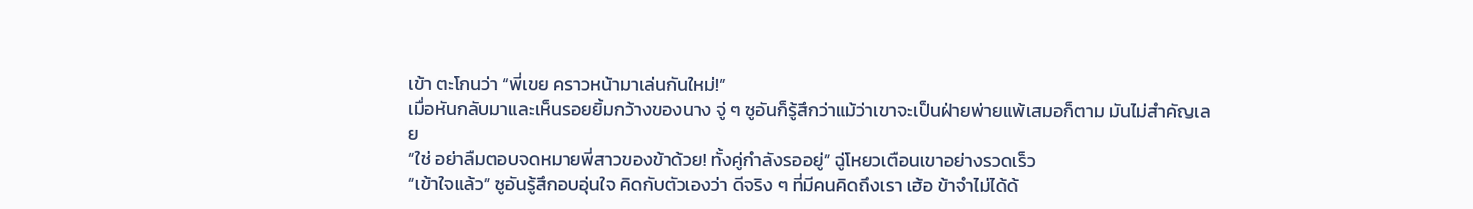เข้า ตะโกนว่า “พี่เขย คราวหน้ามาเล่นกันใหม่!”
เมื่อหันกลับมาและเห็นรอยยิ้มกว้างของนาง จู่ ๆ ซูอันก็รู้สึกว่าแม้ว่าเขาจะเป็นฝ่ายพ่ายแพ้เสมอก็ตาม มันไม่สำคัญเลย
“ใช่ อย่าลืมตอบจดหมายพี่สาวของข้าด้วย! ทั้งคู่กำลังรออยู่” ฉู่โหยวเตือนเขาอย่างรวดเร็ว
“เข้าใจแล้ว” ซูอันรู้สึกอบอุ่นใจ คิดกับตัวเองว่า ดีจริง ๆ ที่มีคนคิดถึงเรา เฮ้อ ข้าจำไม่ได้ด้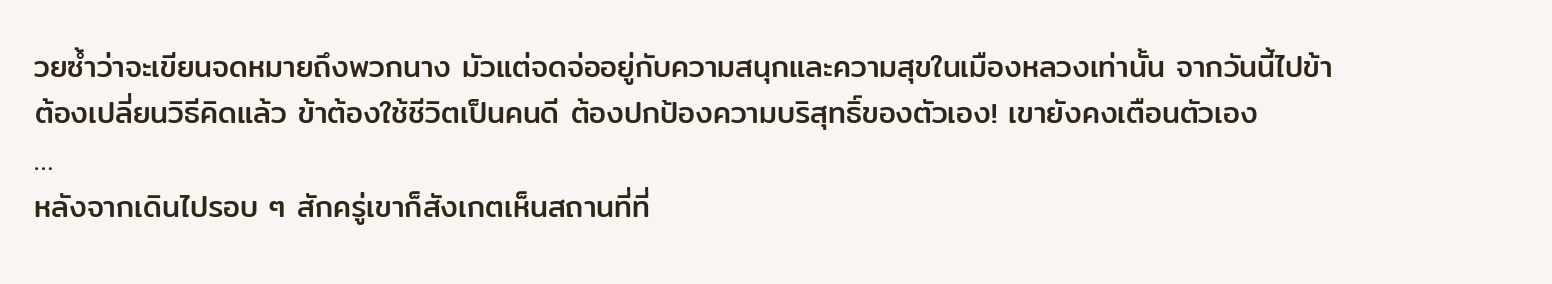วยซ้ำว่าจะเขียนจดหมายถึงพวกนาง มัวแต่จดจ่ออยู่กับความสนุกและความสุขในเมืองหลวงเท่านั้น จากวันนี้ไปข้าต้องเปลี่ยนวิธีคิดแล้ว ข้าต้องใช้ชีวิตเป็นคนดี ต้องปกป้องความบริสุทธิ์ของตัวเอง! เขายังคงเตือนตัวเอง
…
หลังจากเดินไปรอบ ๆ สักครู่เขาก็สังเกตเห็นสถานที่ที่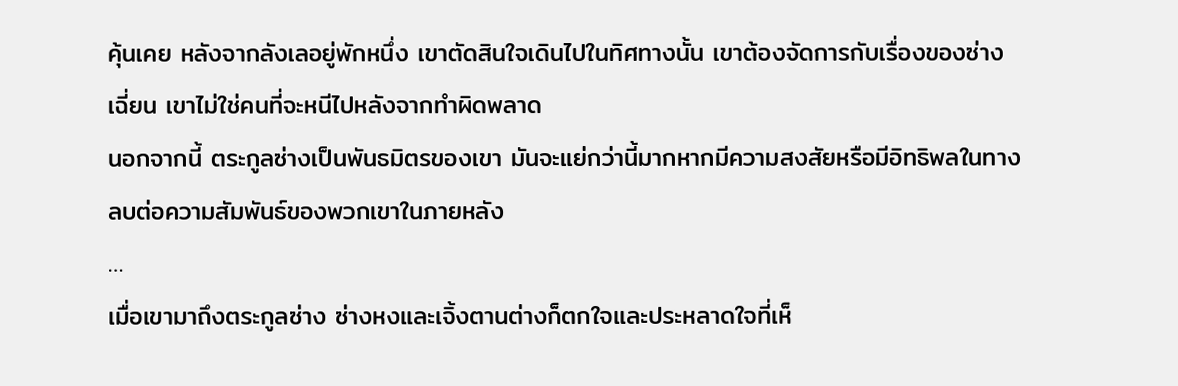คุ้นเคย หลังจากลังเลอยู่พักหนึ่ง เขาตัดสินใจเดินไปในทิศทางนั้น เขาต้องจัดการกับเรื่องของซ่างเฉี่ยน เขาไม่ใช่คนที่จะหนีไปหลังจากทำผิดพลาด
นอกจากนี้ ตระกูลซ่างเป็นพันธมิตรของเขา มันจะแย่กว่านี้มากหากมีความสงสัยหรือมีอิทธิพลในทางลบต่อความสัมพันธ์ของพวกเขาในภายหลัง
…
เมื่อเขามาถึงตระกูลซ่าง ซ่างหงและเจิ้งตานต่างก็ตกใจและประหลาดใจที่เห็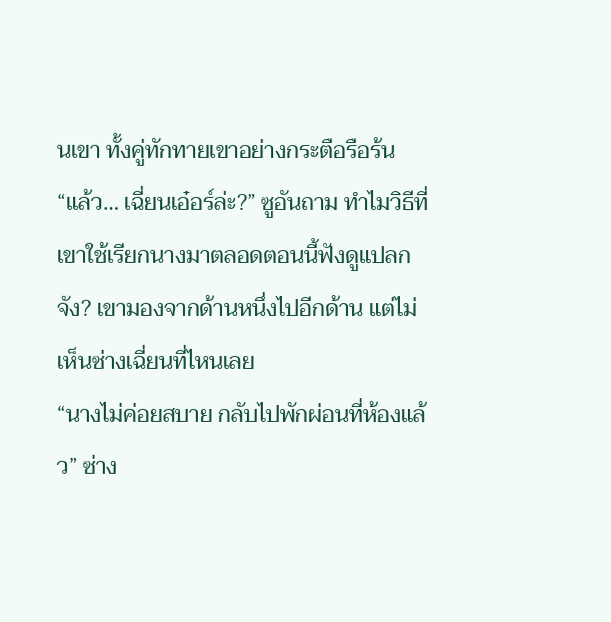นเขา ทั้งคู่ทักทายเขาอย่างกระตือรือร้น
“แล้ว… เฉี่ยนเอ๋อร์ล่ะ?” ซูอันถาม ทำไมวิธีที่เขาใช้เรียกนางมาตลอดตอนนี้ฟังดูแปลกจัง? เขามองจากด้านหนึ่งไปอีกด้าน แต่ไม่เห็นซ่างเฉี่ยนที่ไหนเลย
“นางไม่ค่อยสบาย กลับไปพักผ่อนที่ห้องแล้ว” ซ่าง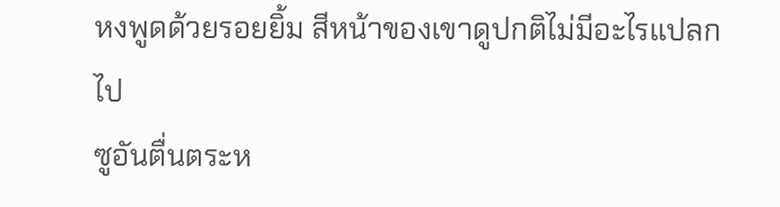หงพูดด้วยรอยยิ้ม สีหน้าของเขาดูปกติไม่มีอะไรแปลกไป
ซูอันตื่นตระห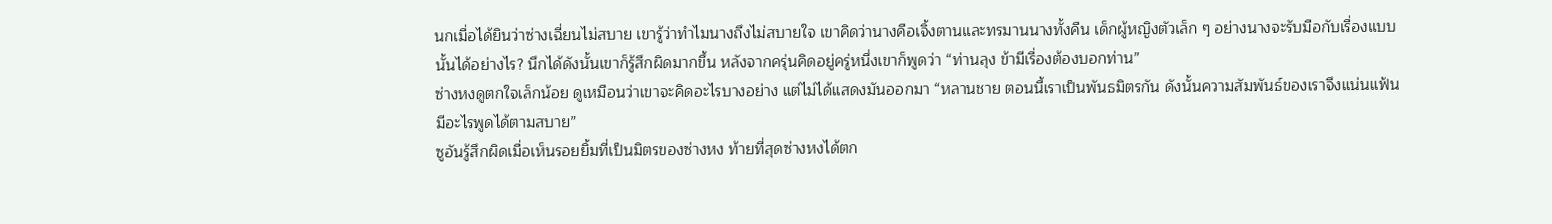นกเมื่อได้ยินว่าซ่างเฉี่ยนไม่สบาย เขารู้ว่าทำไมนางถึงไม่สบายใจ เขาคิดว่านางคือเจิ้งตานและทรมานนางทั้งคืน เด็กผู้หญิงตัวเล็ก ๆ อย่างนางจะรับมือกับเรื่องแบบนั้นได้อย่างไร? นึกได้ดังนั้นเขาก็รู้สึกผิดมากขึ้น หลังจากครุ่นคิดอยู่ครู่หนึ่งเขาก็พูดว่า “ท่านลุง ข้ามีเรื่องต้องบอกท่าน”
ซ่างหงดูตกใจเล็กน้อย ดูเหมือนว่าเขาจะคิดอะไรบางอย่าง แต่ไม่ได้แสดงมันออกมา “หลานชาย ตอนนี้เราเป็นพันธมิตรกัน ดังนั้นความสัมพันธ์ของเราจึงแน่นแฟ้น มีอะไรพูดได้ตามสบาย”
ซูอันรู้สึกผิดเมื่อเห็นรอยยิ้มที่เป็นมิตรของซ่างหง ท้ายที่สุดซ่างหงได้ตก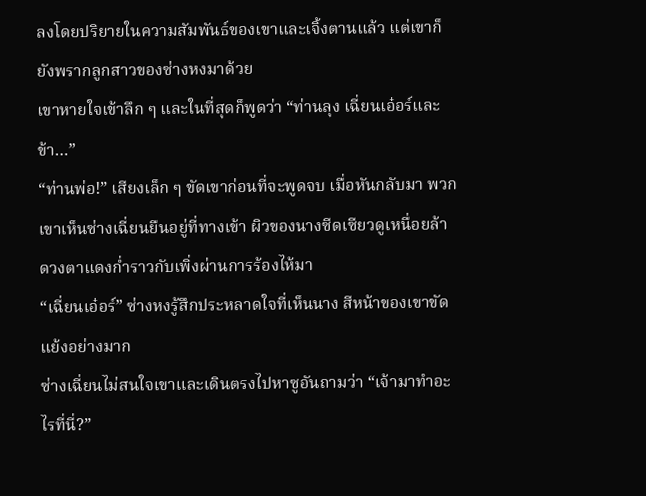ลงโดยปริยายในความสัมพันธ์ของเขาและเจิ้งตานแล้ว แต่เขาก็ยังพรากลูกสาวของซ่างหงมาด้วย
เขาหายใจเข้าลึก ๆ และในที่สุดก็พูดว่า “ท่านลุง เฉี่ยนเอ๋อร์และข้า…”
“ท่านพ่อ!” เสียงเล็ก ๆ ขัดเขาก่อนที่จะพูดจบ เมื่อหันกลับมา พวกเขาเห็นซ่างเฉี่ยนยืนอยู่ที่ทางเข้า ผิวของนางซีดเซียวดูเหนื่อยล้า ดวงตาแดงก่ำราวกับเพิ่งผ่านการร้องไห้มา
“เฉี่ยนเอ๋อร์” ซ่างหงรู้สึกประหลาดใจที่เห็นนาง สีหน้าของเขาขัดแย้งอย่างมาก
ซ่างเฉี่ยนไม่สนใจเขาและเดินตรงไปหาซูอันถามว่า “เจ้ามาทำอะไรที่นี่?”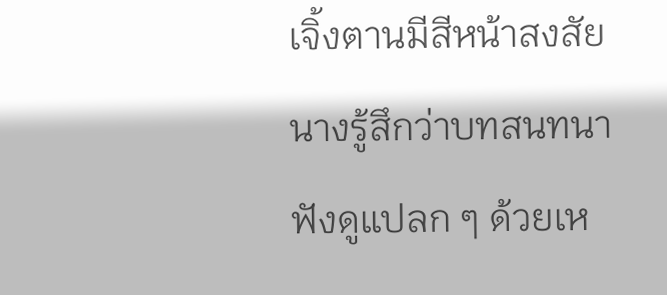เจิ้งตานมีสีหน้าสงสัย นางรู้สึกว่าบทสนทนาฟังดูแปลก ๆ ด้วยเห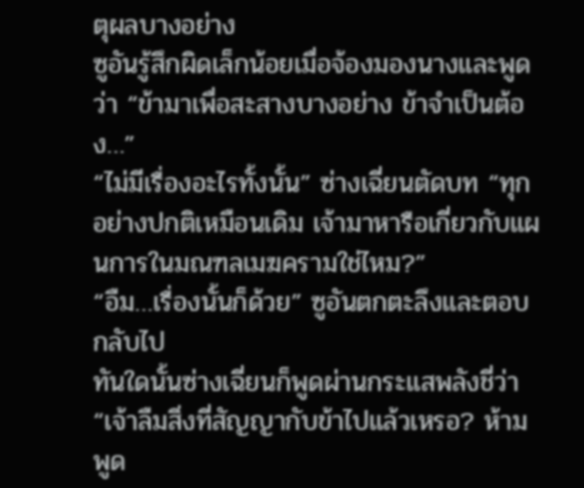ตุผลบางอย่าง
ซูอันรู้สึกผิดเล็กน้อยเมื่อจ้องมองนางและพูดว่า “ข้ามาเพื่อสะสางบางอย่าง ข้าจำเป็นต้อง…”
“ไม่มีเรื่องอะไรทั้งนั้น” ซ่างเฉี่ยนตัดบท “ทุกอย่างปกติเหมือนเดิม เจ้ามาหารือเกี่ยวกับแผนการในมณฑลเมฆครามใช่ไหม?”
“อืม…เรื่องนั้นก็ด้วย” ซูอันตกตะลึงและตอบกลับไป
ทันใดนั้นซ่างเฉี่ยนก็พูดผ่านกระแสพลังชี่ว่า “เจ้าลืมสิ่งที่สัญญากับข้าไปแล้วเหรอ? ห้ามพูด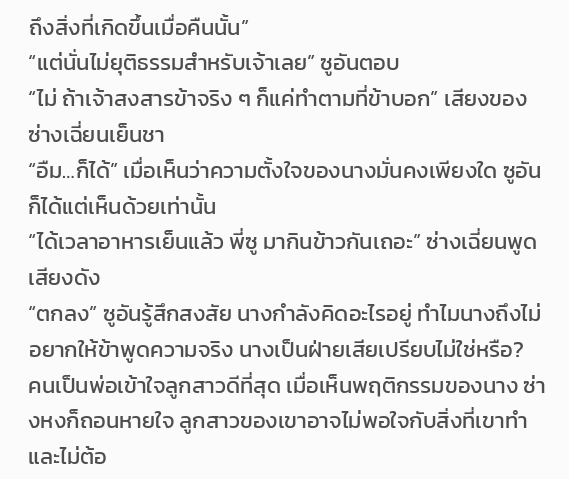ถึงสิ่งที่เกิดขึ้นเมื่อคืนนั้น”
“แต่นั่นไม่ยุติธรรมสำหรับเจ้าเลย” ซูอันตอบ
“ไม่ ถ้าเจ้าสงสารข้าจริง ๆ ก็แค่ทำตามที่ข้าบอก” เสียงของซ่างเฉี่ยนเย็นชา
“อืม…ก็ได้” เมื่อเห็นว่าความตั้งใจของนางมั่นคงเพียงใด ซูอันก็ได้แต่เห็นด้วยเท่านั้น
“ได้เวลาอาหารเย็นแล้ว พี่ซู มากินข้าวกันเถอะ” ซ่างเฉี่ยนพูดเสียงดัง
“ตกลง” ซูอันรู้สึกสงสัย นางกำลังคิดอะไรอยู่ ทำไมนางถึงไม่อยากให้ข้าพูดความจริง นางเป็นฝ่ายเสียเปรียบไม่ใช่หรือ?
คนเป็นพ่อเข้าใจลูกสาวดีที่สุด เมื่อเห็นพฤติกรรมของนาง ซ่างหงก็ถอนหายใจ ลูกสาวของเขาอาจไม่พอใจกับสิ่งที่เขาทำและไม่ต้อ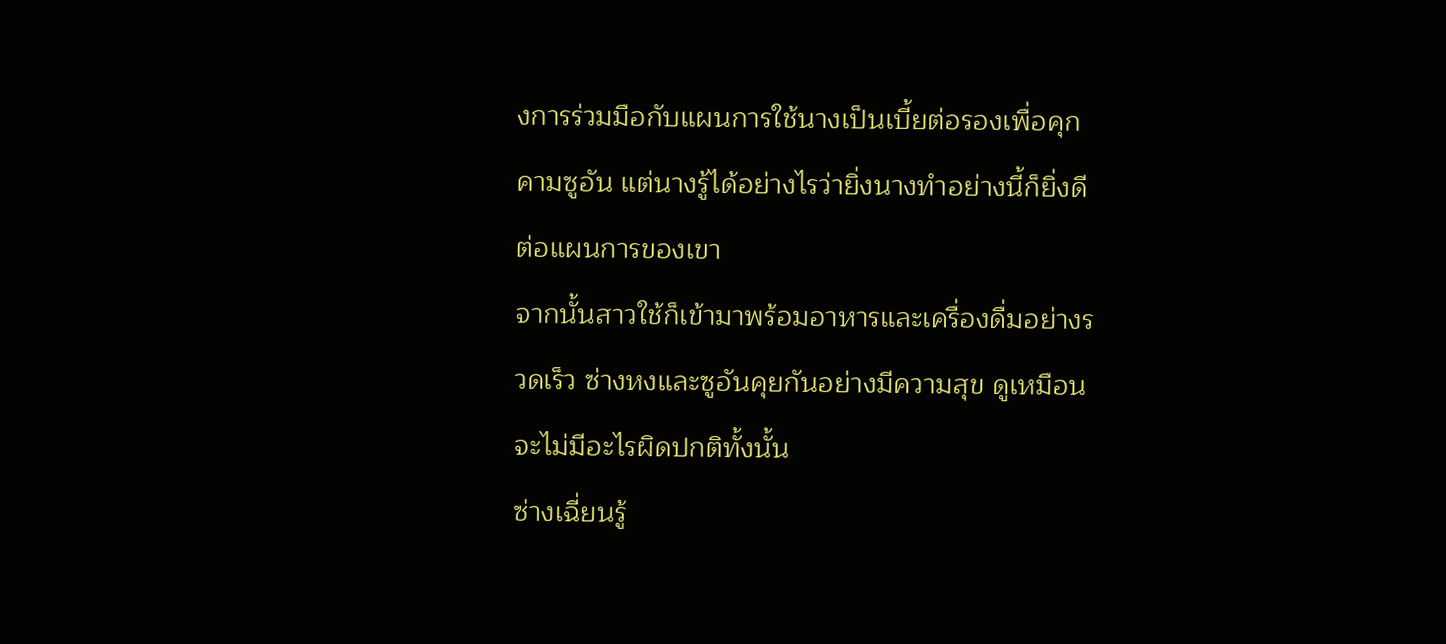งการร่วมมือกับแผนการใช้นางเป็นเบี้ยต่อรองเพื่อคุกคามซูอัน แต่นางรู้ได้อย่างไรว่ายิ่งนางทำอย่างนี้ก็ยิ่งดีต่อแผนการของเขา
จากนั้นสาวใช้ก็เข้ามาพร้อมอาหารและเครื่องดื่มอย่างรวดเร็ว ซ่างหงและซูอันคุยกันอย่างมีความสุข ดูเหมือนจะไม่มีอะไรผิดปกติทั้งนั้น
ซ่างเฉี่ยนรู้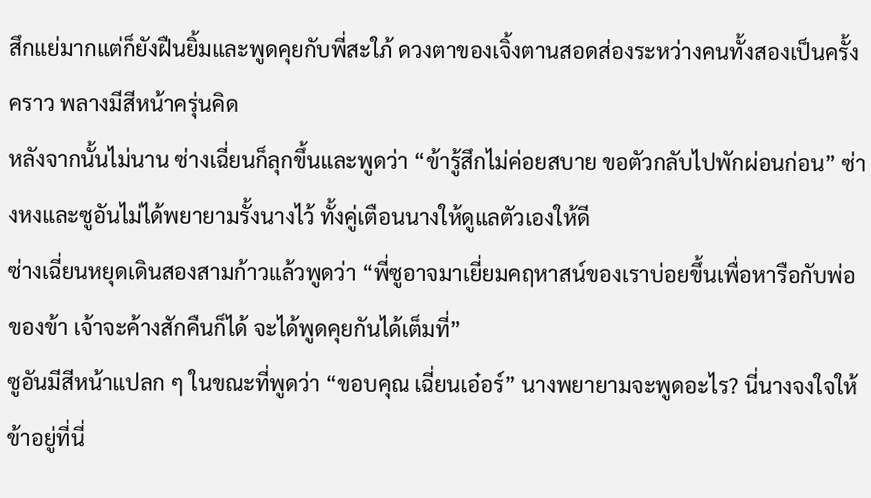สึกแย่มากแต่ก็ยังฝืนยิ้มและพูดคุยกับพี่สะใภ้ ดวงตาของเจิ้งตานสอดส่องระหว่างคนทั้งสองเป็นครั้งคราว พลางมีสีหน้าครุ่นคิด
หลังจากนั้นไม่นาน ซ่างเฉี่ยนก็ลุกขึ้นและพูดว่า “ข้ารู้สึกไม่ค่อยสบาย ขอตัวกลับไปพักผ่อนก่อน” ซ่างหงและซูอันไม่ได้พยายามรั้งนางไว้ ทั้งคู่เตือนนางให้ดูแลตัวเองให้ดี
ซ่างเฉี่ยนหยุดเดินสองสามก้าวแล้วพูดว่า “พี่ซูอาจมาเยี่ยมคฤหาสน์ของเราบ่อยขึ้นเพื่อหารือกับพ่อของข้า เจ้าจะค้างสักคืนก็ได้ จะได้พูดคุยกันได้เต็มที่”
ซูอันมีสีหน้าแปลก ๆ ในขณะที่พูดว่า “ขอบคุณ เฉี่ยนเอ๋อร์” นางพยายามจะพูดอะไร? นี่นางจงใจให้ข้าอยู่ที่นี่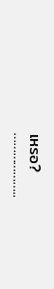เหรอ?
………………..